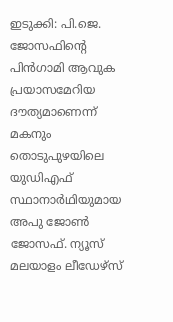ഇടുക്കി: പി.ജെ. ജോസഫിൻ്റെ പിൻഗാമി ആവുക പ്രയാസമേറിയ ദൗത്യമാണെന്ന് മകനും തൊടുപുഴയിലെ യുഡിഎഫ് സ്ഥാനാർഥിയുമായ അപു ജോൺ ജോസഫ്. ന്യൂസ് മലയാളം ലീഡേഴ്സ്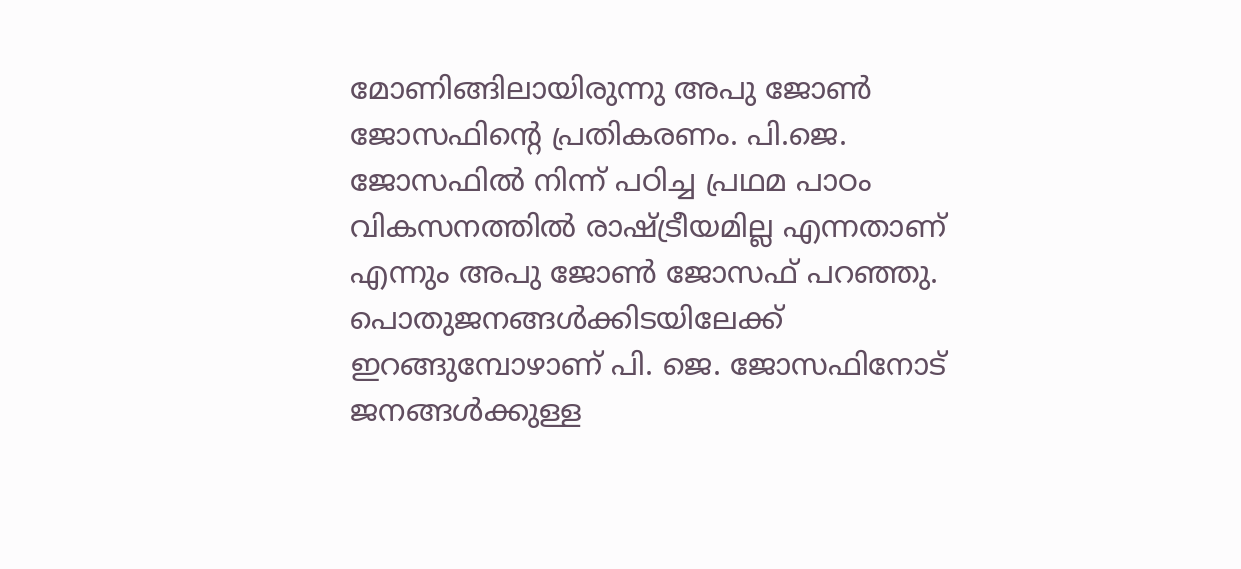മോണിങ്ങിലായിരുന്നു അപു ജോൺ ജോസഫിൻ്റെ പ്രതികരണം. പി.ജെ. ജോസഫിൽ നിന്ന് പഠിച്ച പ്രഥമ പാഠം വികസനത്തിൽ രാഷ്ട്രീയമില്ല എന്നതാണ് എന്നും അപു ജോൺ ജോസഫ് പറഞ്ഞു.
പൊതുജനങ്ങൾക്കിടയിലേക്ക് ഇറങ്ങുമ്പോഴാണ് പി. ജെ. ജോസഫിനോട് ജനങ്ങൾക്കുള്ള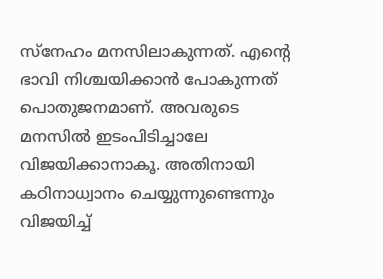സ്നേഹം മനസിലാകുന്നത്. എൻ്റെ ഭാവി നിശ്ചയിക്കാൻ പോകുന്നത് പൊതുജനമാണ്. അവരുടെ മനസിൽ ഇടംപിടിച്ചാലേ വിജയിക്കാനാകൂ. അതിനായി കഠിനാധ്വാനം ചെയ്യുന്നുണ്ടെന്നും വിജയിച്ച്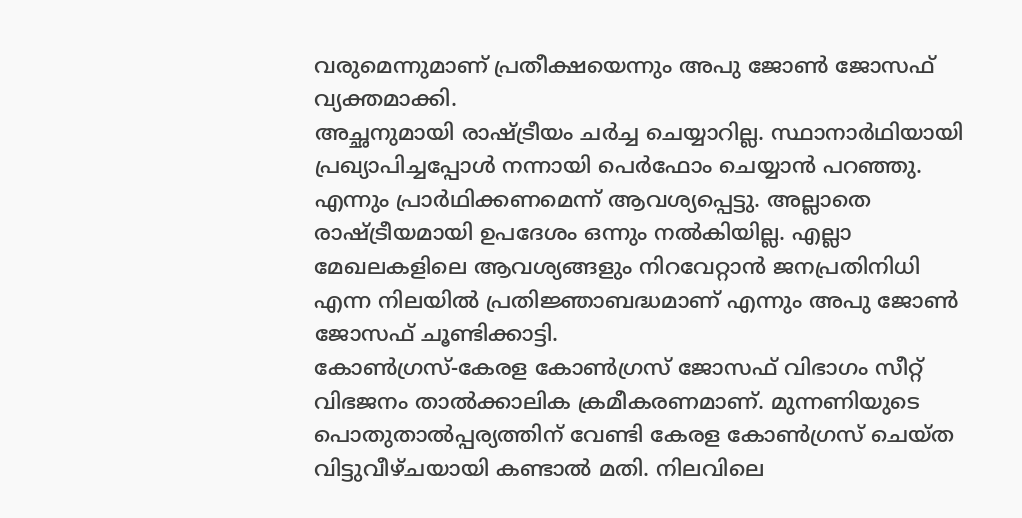വരുമെന്നുമാണ് പ്രതീക്ഷയെന്നും അപു ജോൺ ജോസഫ് വ്യക്തമാക്കി.
അച്ഛനുമായി രാഷ്ട്രീയം ചർച്ച ചെയ്യാറില്ല. സ്ഥാനാർഥിയായി പ്രഖ്യാപിച്ചപ്പോൾ നന്നായി പെർഫോം ചെയ്യാൻ പറഞ്ഞു. എന്നും പ്രാർഥിക്കണമെന്ന് ആവശ്യപ്പെട്ടു. അല്ലാതെ രാഷ്ട്രീയമായി ഉപദേശം ഒന്നും നൽകിയില്ല. എല്ലാ മേഖലകളിലെ ആവശ്യങ്ങളും നിറവേറ്റാൻ ജനപ്രതിനിധി എന്ന നിലയിൽ പ്രതിജ്ഞാബദ്ധമാണ് എന്നും അപു ജോൺ ജോസഫ് ചൂണ്ടിക്കാട്ടി.
കോൺഗ്രസ്-കേരള കോൺഗ്രസ് ജോസഫ് വിഭാഗം സീറ്റ് വിഭജനം താൽക്കാലിക ക്രമീകരണമാണ്. മുന്നണിയുടെ പൊതുതാൽപ്പര്യത്തിന് വേണ്ടി കേരള കോൺഗ്രസ് ചെയ്ത വിട്ടുവീഴ്ചയായി കണ്ടാൽ മതി. നിലവിലെ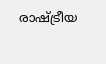രാഷ്ട്രീയ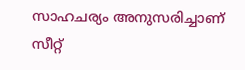സാഹചര്യം അനുസരിച്ചാണ് സീറ്റ്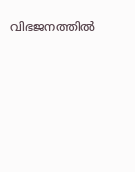വിഭജനത്തിൽ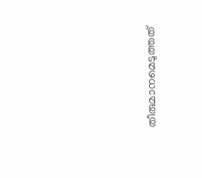തീരുമാനമെടുത്തത്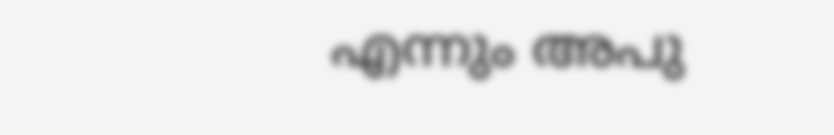എന്നും അപു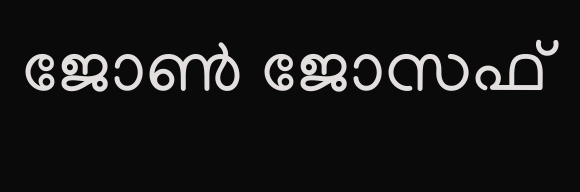ജോൺ ജോസഫ്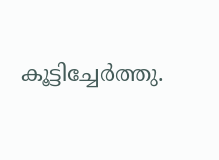കൂട്ടിച്ചേർത്തു.